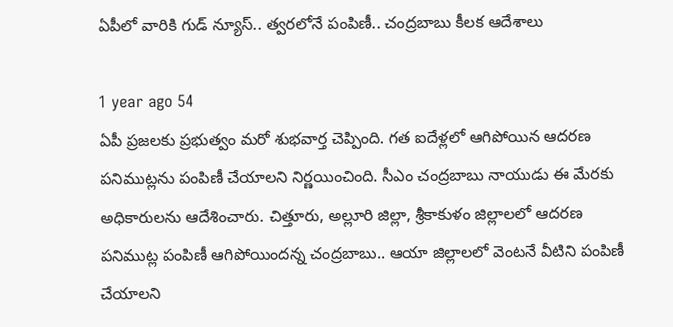ఏపీలో వారికి గుడ్ న్యూస్.. త్వరలోనే పంపిణీ.. చంద్రబాబు కీలక ఆదేశాలు

1 year ago 54
ఏపీ ప్రజలకు ప్రభుత్వం మరో శుభవార్త చెప్పింది. గత ఐదేళ్లలో ఆగిపోయిన ఆదరణ పనిముట్లను పంపిణీ చేయాలని నిర్ణయించింది. సీఎం చంద్రబాబు నాయుడు ఈ మేరకు అధికారులను ఆదేశించారు. చిత్తూరు, అల్లూరి జిల్లా, శ్రీకాకుళం జిల్లాలలో ఆదరణ పనిముట్ల పంపిణీ ఆగిపోయిందన్న చంద్రబాబు.. ఆయా జిల్లాలలో వెంటనే వీటిని పంపిణీ చేయాలని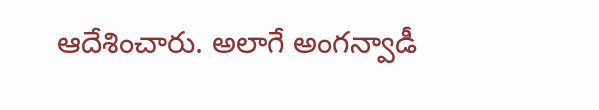ఆదేశించారు. అలాగే అంగన్వాడీ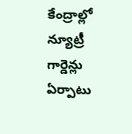కేంద్రాల్లో న్యూట్రీ గార్డెన్లు ఏర్పాటు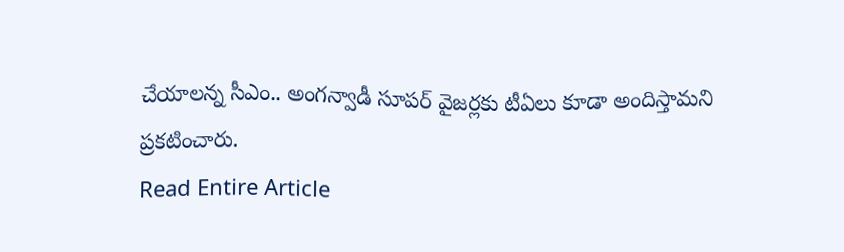చేయాలన్న సీఎం.. అంగన్వాడీ సూపర్ వైజర్లకు టీఏలు కూడా అందిస్తామని ప్రకటించారు.
Read Entire Article